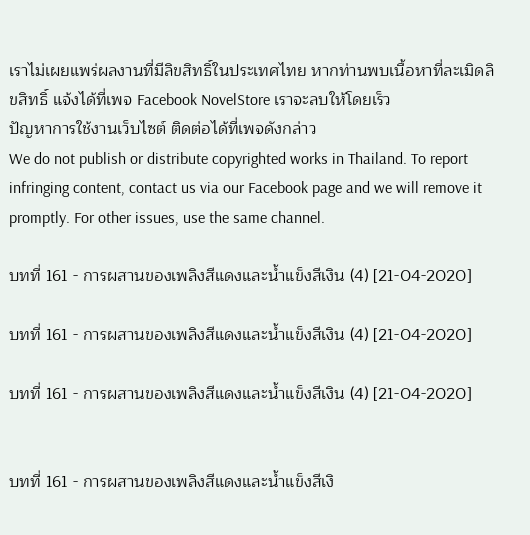เราไม่เผยแพร่ผลงานที่มีลิขสิทธิ์ในประเทศไทย หากท่านพบเนื้อหาที่ละเมิดลิขสิทธิ์ แจ้งได้ที่เพจ Facebook NovelStore เราจะลบให้โดยเร็ว
ปัญหาการใช้งานเว็บไซต์ ติดต่อได้ที่เพจดังกล่าว
We do not publish or distribute copyrighted works in Thailand. To report infringing content, contact us via our Facebook page and we will remove it promptly. For other issues, use the same channel.

บทที่ 161 - การผสานของเพลิงสีแดงและน้ำแข็งสีเงิน (4) [21-04-2020]

บทที่ 161 - การผสานของเพลิงสีแดงและน้ำแข็งสีเงิน (4) [21-04-2020]

บทที่ 161 - การผสานของเพลิงสีแดงและน้ำแข็งสีเงิน (4) [21-04-2020]


บทที่ 161 - การผสานของเพลิงสีแดงและน้ำแข็งสีเงิ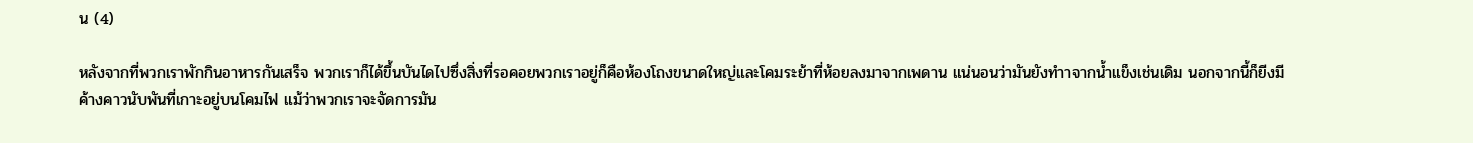น (4)

หลังจากที่พวกเราพักกินอาหารกันเสร็จ พวกเราก็ได้ขึ้นบันไดไปซึ่งสิ่งที่รอคอยพวกเราอยู่ก็คือห้องโถงขนาดใหญ่และโคมระย้าที่ห้อยลงมาจากเพดาน แน่นอนว่ามันยังทำาจากน้ำแข็งเช่นเดิม นอกจากนี้ก็ยีงมีค้างคาวนับพันที่เกาะอยู่บนโคมไฟ แม้ว่าพวกเราจะจัดการมัน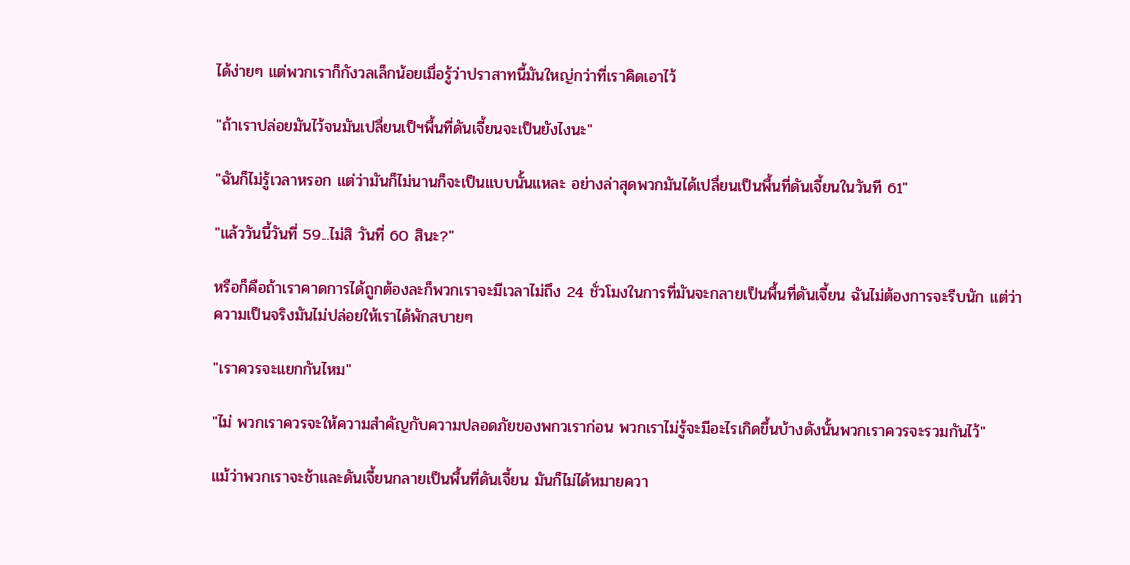ได้ง่ายๆ แต่พวกเราก็กังวลเล็กน้อยเมื่อรู้ว่าปราสาทนี้มันใหญ่กว่าที่เราคิดเอาไว้

"ถ้าเราปล่อยมันไว้จนมันเปลื่ยนเป็ฯพื้นที่ดันเจี้ยนจะเป็นยังไงนะ"

"ฉันก็ไม่รู้เวลาหรอก แต่ว่ามันก็ไม่นานก็จะเป็นแบบนั้นแหละ อย่างล่าสุดพวกมันได้เปลื่ยนเป็นพื้นที่ดันเจี้ยนในวันที 61"

"แล้ววันนี้วันที่ 59...ไม่สิ วันที่ 60 สินะ?"

หรือก็คือถ้าเราคาดการได้ถูกต้องละก็พวกเราจะมีเวลาไม่ถึง 24 ชั่วโมงในการที่มันจะกลายเป็นพื้นที่ดันเจี้ยน ฉันไม่ต้องการจะรีบนัก แต่ว่าความเป็นจริงมันไม่ปล่อยให้เราได้พักสบายๆ

"เราควรจะแยกกันไหม"

"ไม่ พวกเราควรจะให้ความสำคัญกับความปลอดภัยของพกวเราก่อน พวกเราไม่รู้จะมีอะไรเกิดขึ้นบ้างดังนั้นพวกเราควรจะรวมกันไว้"

แม้ว่าพวกเราจะช้าและดันเจี้ยนกลายเป็นพื้นที่ดันเจี้ยน มันก็ไม่ได้หมายควา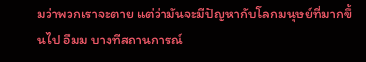มว่าพวกเราจะตาย แต่ว่ามันจะมีปัญหากับโลกมนุษย์ที่มากขึ้นไป อืมม บางทีสถานการณ์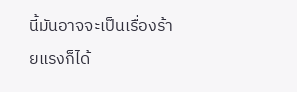นี้มันอาจจะเป็นเรื่องร้ายแรงก็ได้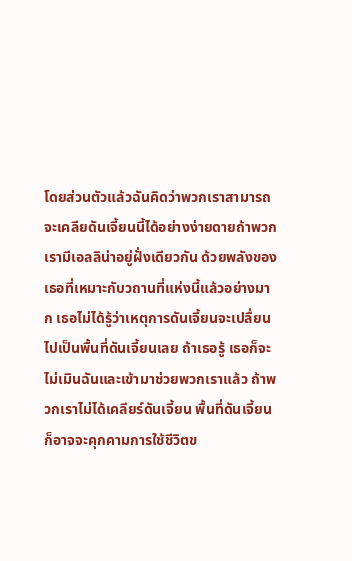โดยส่วนตัวแล้วฉันคิดว่าพวกเราสามารถจะเคลียดันเจี้ยนนี้ได้อย่างง่ายดายถ้าพวกเรามีเอลลิน่าอยู่ฝั่งเดียวกัน ด้วยพลังของเธอที่เหมาะกับวถานที่แห่งนี้แล้วอย่างมาก เธอไม่ได้รู้ว่าเหตุการดันเจี้ยนจะเปลื่ยนไปเป็นพื้นที่ดันเจี้ยนเลย ถ้าเธอรู้ เธอก็จะไม่เมินฉันและเข้ามาช่วยพวกเราแล้ว ถ้าพวกเราไม่ได้เคลียร์ดันเจี้ยน พื้นที่ดันเจี้ยนก็อาจจะคุกคามการใช้ชีวิตข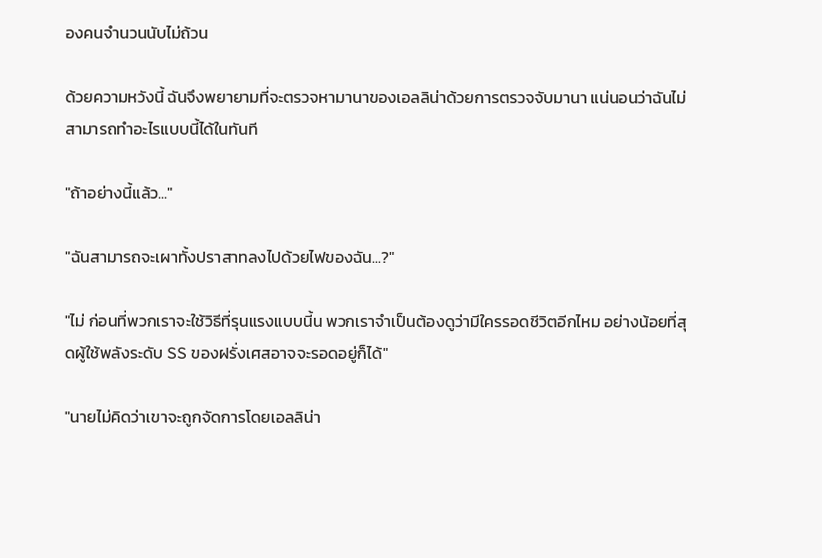องคนจำนวนนับไม่ถ้วน

ด้วยความหวังนี้ ฉันจึงพยายามที่จะตรวจหามานาของเอลลิน่าด้วยการตรวจจับมานา แน่นอนว่าฉันไม่สามารถทำอะไรแบบนี้ได้ในทันที

"ถ้าอย่างนี้แล้ว..."

"ฉันสามารถจะเผาทั้งปราสาทลงไปด้วยไฟของฉัน...?"

"ไม่ ก่อนที่พวกเราจะใช้วิธีที่รุนแรงแบบนี้น พวกเราจำเป็นต้องดูว่ามีใครรอดชีวิตอีกไหม อย่างน้อยที่สุดผู้ใช้พลังระดับ SS ของฝรั่งเศสอาจจะรอดอยู่ก็ได้"

"นายไม่คิดว่าเขาจะถูกจัดการโดยเอลลิน่า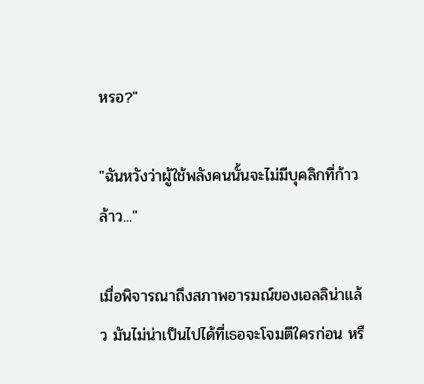หรอ?"

"ฉันหวังว่าผู้ใช้พลังคนนั้นจะไม่มีบุคลิกที่ก้าวล้าว..."

เมื่อพิจารณาถึงสภาพอารมณ์ของเอลลิน่าแล้ว มันไม่น่าเป็นไปได้ที่เธอจะโจมตีใครก่อน หรื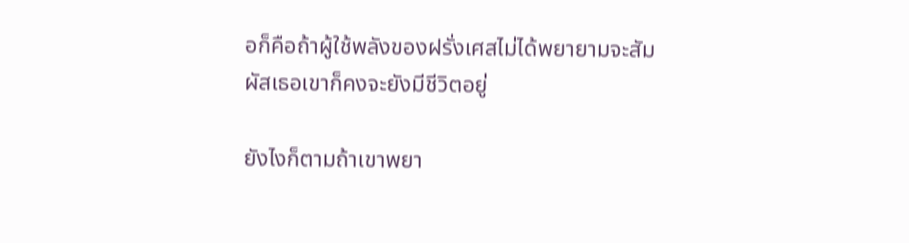อก็คือถ้าผู้ใช้พลังของฝรั่งเศสไม่ได้พยายามจะสัมผัสเธอเขาก็คงจะยังมีชีวิตอยู่

ยังไงก็ตามถ้าเขาพยา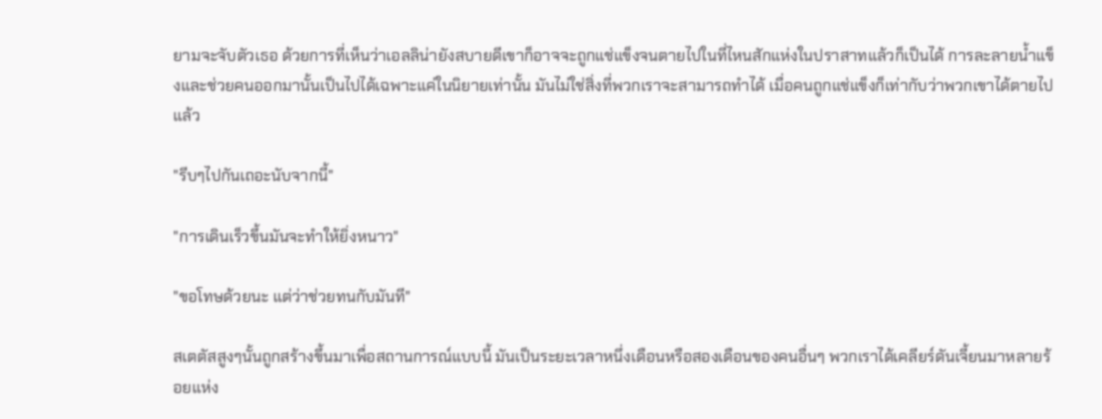ยามจะจับตัวเธอ ด้วยการที่เห็นว่าเอลลิน่ายังสบายดีเขาก็อาจจะถูกแช่แข็งจนตายไปในที่ไหนสักแห่งในปราสาทแล้วก็เป็นได้ การละลายน้ำแข็งและช่วยคนออกมานั้นเป็นไปได้เฉพาะแค่ในนิยายเท่านั้น มันไม่ใช่สิ่งที่พวกเราจะสามารถทำได้ เมื่อคนถูกแช่แข็งก็เท่ากับว่าพวกเขาได้ตายไปแล้ว

"รีบๆไปกันเถอะนับจากนี้"

"การเดินเร็วขึ้นมันจะทำให้ยิ่งหนาว"

"ขอโทษด้วยนะ แต่ว่าช่วยทนกับมันที"

สเตตัสสูงๆนั้นถูกสร้างขึ้นมาเพื่อสถานการณ์แบบนี้ มันเป็นระยะเวลาหนึ่งเดือนหรือสองเดือนของคนอื่นๆ พวกเราได้เคลียร์ดันเจี้ยนมาหลายร้อยแห่ง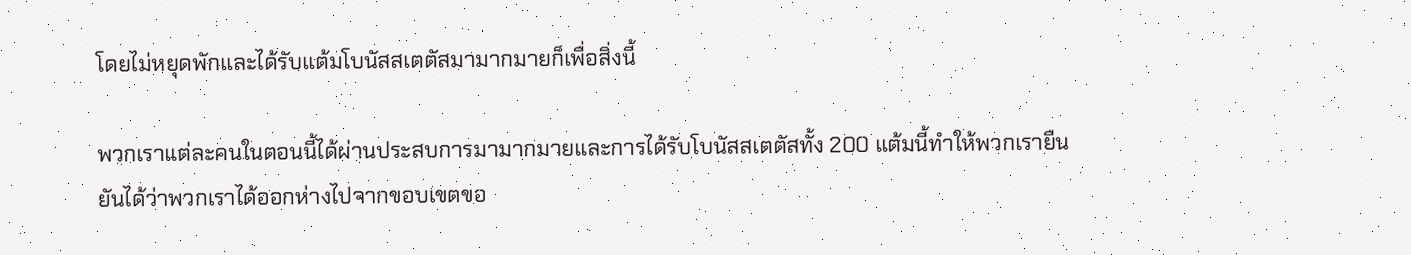โดยไม่หยุดพักและได้รับแต้มโบนัสสเตตัสมามากมายก็เพื่อสิ่งนี้

พวกเราแต่ละคนในตอนนี้ได้ผ่านประสบการมามากมายและการได้รับโบนัสสเตตัสทั้ง 200 แต้มนี้ทำให้พวกเรายืนยันได้ว่าพวกเราได้ออกห่างไปจากขอบเขตขอ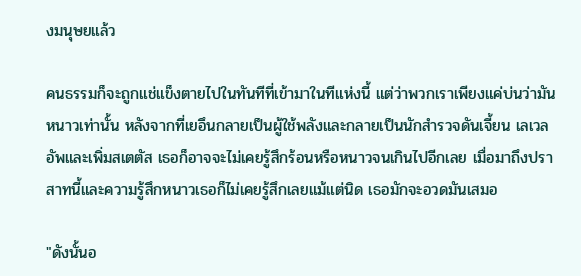งมนุษยแล้ว

คนธรรมก็จะถูกแช่แข็งตายไปในทันทีที่เข้ามาในทีแห่งนี้ แต่ว่าพวกเราเพียงแค่บ่นว่ามันหนาวเท่านั้น หลังจากที่เยอึนกลายเป็นผู้ใช้พลังและกลายเป็นนักสำรวจดันเจี้ยน เลเวลอัพและเพิ่มสเตตัส เธอก็อาจจะไม่เคยรู้สึกร้อนหรือหนาวจนเกินไปอีกเลย เมื่อมาถึงปราสาทนี้และความรู้สึกหนาวเธอก็ไม่เคยรู้สึกเลยแม้แต่นิด เธอมักจะอวดมันเสมอ

"ดังนั้นอ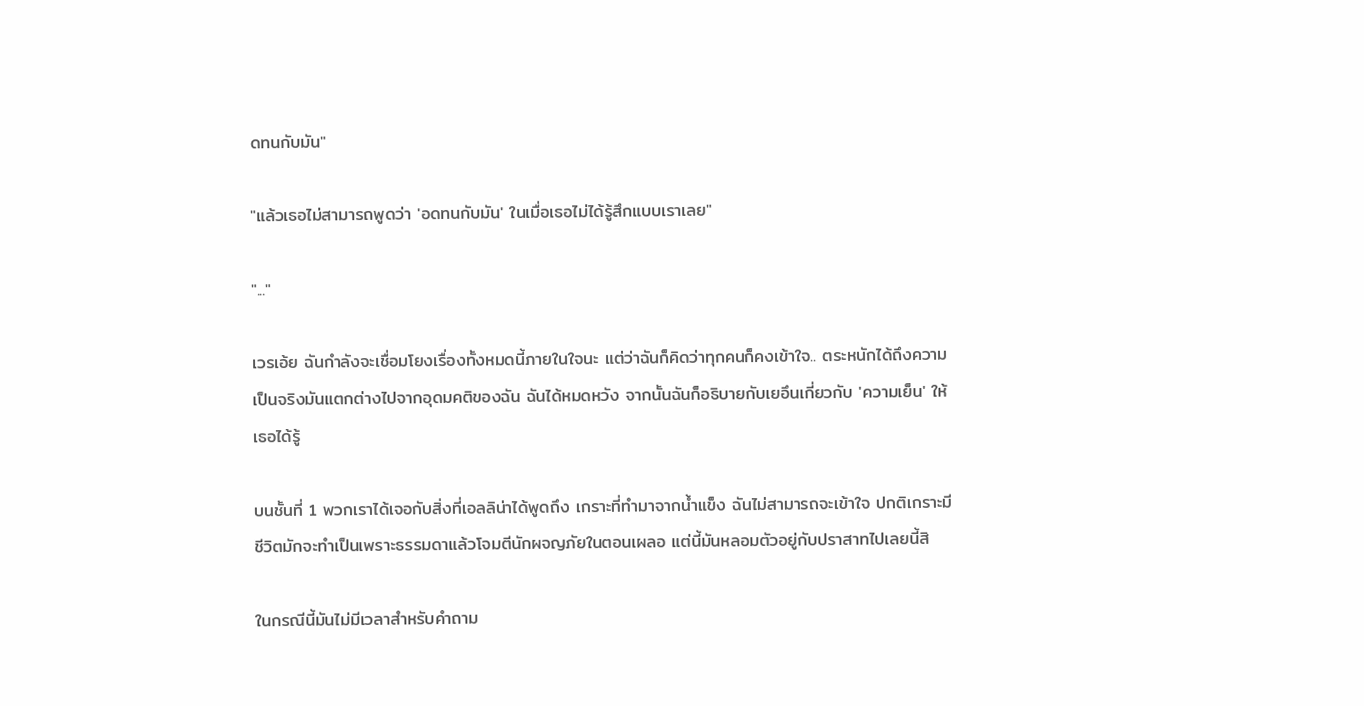ดทนกับมัน"

"แล้วเธอไม่สามารถพูดว่า 'อดทนกับมัน' ในเมื่อเธอไม่ได้รู้สึกแบบเราเลย"

"..."

เวรเอ้ย ฉันกำลังจะเชื่อมโยงเรื่องทั้งหมดนี้ภายในใจนะ แต่ว่าฉันก็คิดว่าทุกคนก็คงเข้าใจ.. ตระหนักได้ถึงความเป็นจริงมันแตกต่างไปจากอุดมคติของฉัน ฉันได้หมดหวัง จากนั้นฉันก็อธิบายกับเยอึนเกี่ยวกับ 'ความเย็น' ให้เธอได้รู้

บนชั้นที่ 1 พวกเราได้เจอกับสิ่งที่เอลลิน่าได้พูดถึง เกราะที่ทำมาจากน้ำแข็ง ฉันไม่สามารถจะเข้าใจ ปกติเกราะมีชีวิตมักจะทำเป็นเพราะธรรมดาแล้วโจมตีนักผจญภัยในตอนเผลอ แต่นี้มันหลอมตัวอยู่กับปราสาทไปเลยนี้สิ

ในกรณีนี้มันไม่มีเวลาสำหรับคำถาม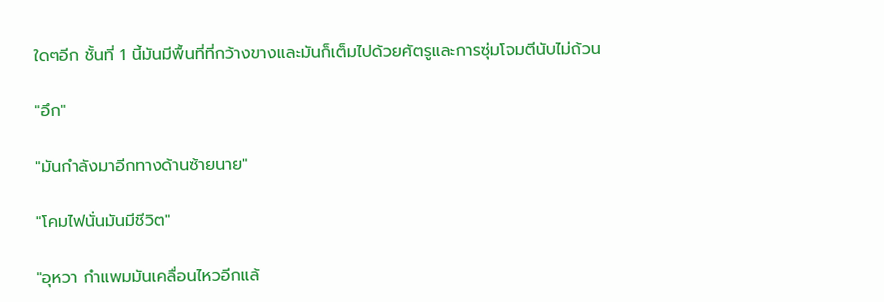ใดๆอีก ชั้นที่ 1 นี้มันมีพื้นที่ที่กว้างขางและมันก็เต็มไปด้วยศัตรูและการซุ่มโจมตีนับไม่ถ้วน

"อึก"

"มันกำลังมาอีกทางด้านซ้ายนาย"

"โคมไฟนั่นมันมีชีวิต"

"อุหวา กำแพมมันเคลื่อนไหวอีกแล้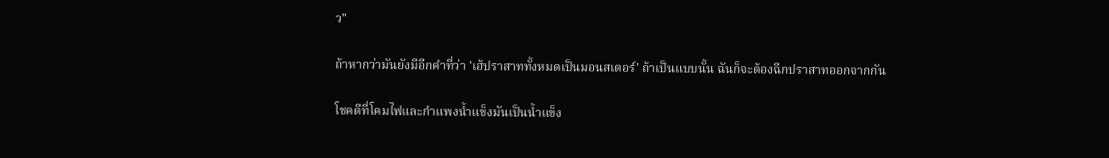ว"

ถ้าหากว่ามันยังมีอีกคำที่ว่า 'เฮ้ปราสาททั้งหมดเป็นมอนสเตอร์' ถ้าเป็นแบบนั้น ฉันก็จะต้องฉีกปราสาทออกจากกัน

โชคดีที่โคมไฟและกำแพงน้ำแข็งมันเป็นน้ำแข็ง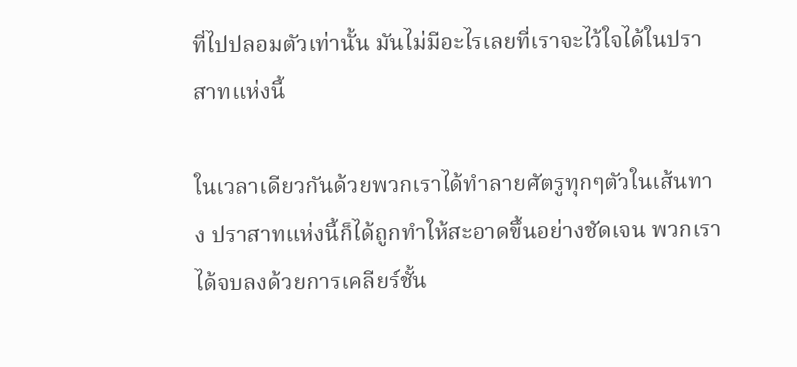ที่ไปปลอมตัวเท่านั้น มันไม่มีอะไรเลยที่เราจะไว้ใจได้ในปราสาทแห่งนี้

ในเวลาเดียวกันด้วยพวกเราได้ทำลายศัตรูทุกๆตัวในเส้นทาง ปราสาทแห่งนี้ก็ได้ถูกทำให้สะอาดขึ้นอย่างชัดเจน พวกเราได้จบลงด้วยการเคลียร์ชั้น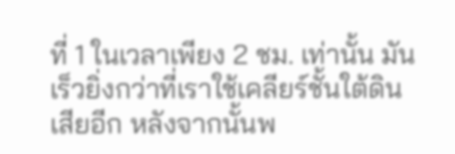ที่ 1 ในเวลาเพียง 2 ชม. เท่านั้น มันเร็วยิ่งกว่าที่เราใช้เคลียร์ชั้นใต้ดินเสียอีก หลังจากนั้นพ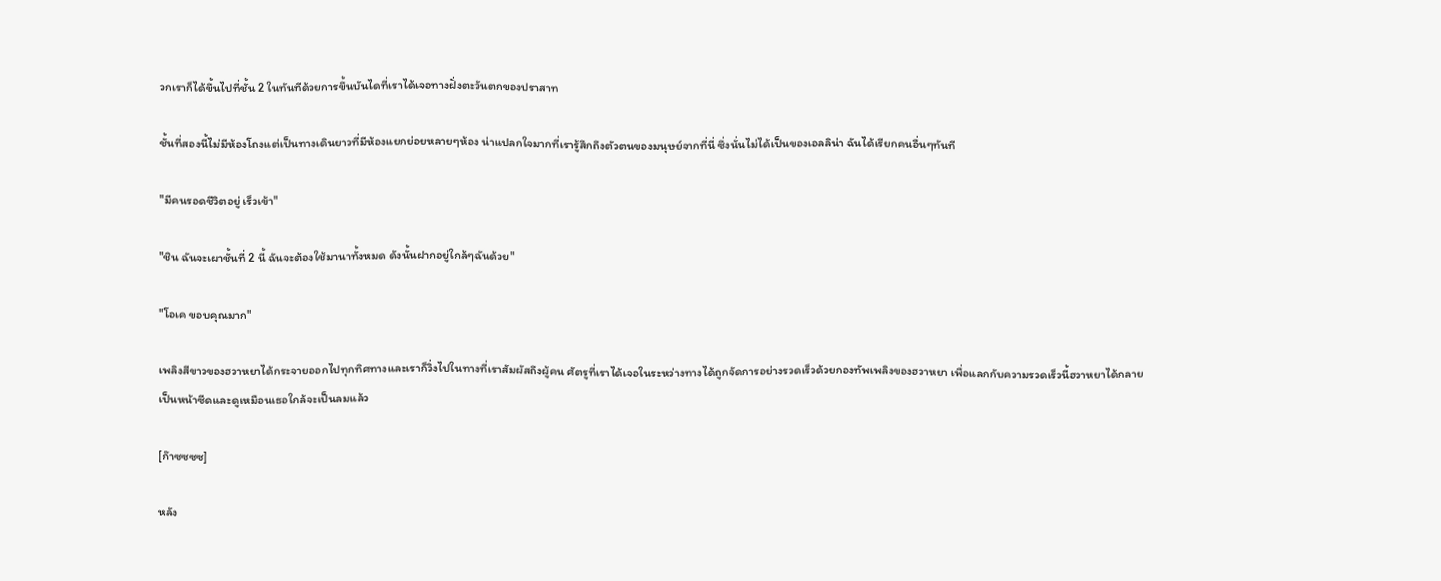วกเราก็ได้ขึ้นไปที่ชั้น 2 ในทันทีด้วยการขึ้นบันไดที่เราได้เจอทางฝั่งตะวันตกของปราสาท

ชั้นที่สองนี้ไม่มีห้องโถงแต่เป็นทางเดินยาวที่มีห้องแยกย่อยหลายๆห้อง น่าแปลกใจมากที่เรารู้สึกถึงตัวตนของมนุษย์จากที่นี่ ซึ่งนั่นไม่ได้เป็นของเอลลิน่า ฉันได้เรียกคนอื่นๆทันที

"มีคนรอดชีวิตอยู่ เร็วเข้า"

"ชิน ฉันจะเผาชั้นที่ 2 นี้ ฉันจะต้องใช้มานาทั้งหมด ดังนั้นฝากอยู่ใกล้ๆฉันด้วย"

"โอเค ขอบคุณมาก"

เพลิงสีขาวของฮวาหยาได้กระจายออกไปทุกทิศทางและเราก็วิ่งไปในทางที่เราสัมผัสถึงผู้คน ศัตรูที่เราได้เจอในระหว่างทางได้ถูกจัดการอย่างรวดเร็วด้วยกองทัพเพลิงของฮวาหยา เพื่อแลกกับความรวดเร็วนี้ฮวาหยาได้กลายเป็นหน้าซีดและดูเหมือนเธอใกล้จะเป็นลมแล้ว

[ก๊าซซซซ]

หลัง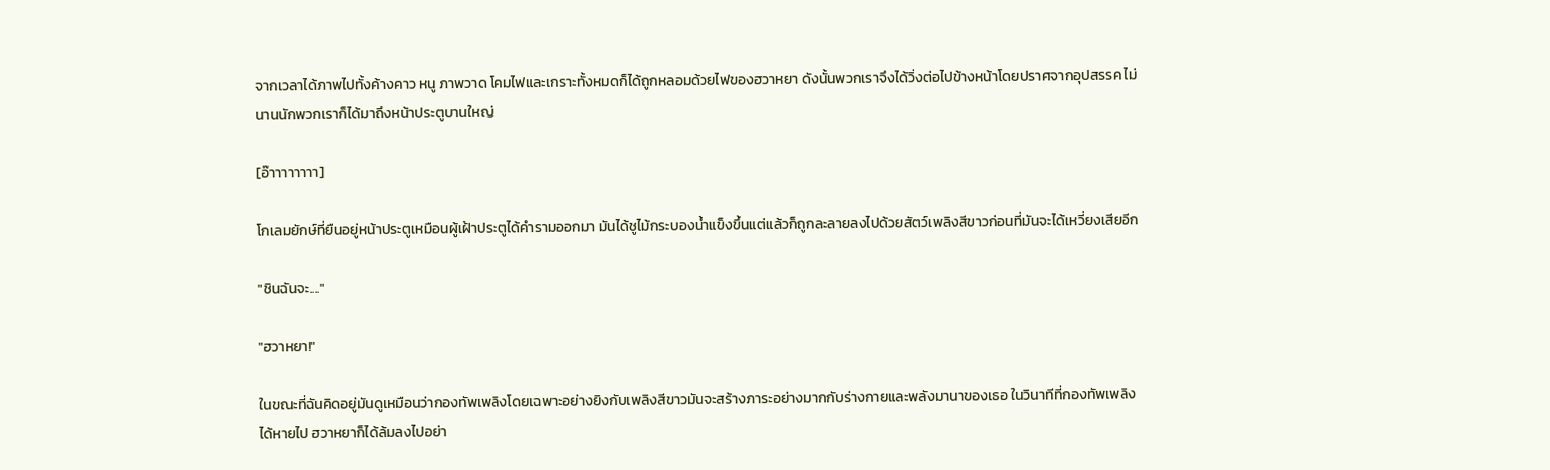จากเวลาได้ภาพไปทั้งค้างคาว หนู ภาพวาด โคมไฟและเกราะทั้งหมดก็ได้ถูกหลอมด้วยไฟของฮวาหยา ดังนั้นพวกเราจึงได้วิ่งต่อไปข้างหน้าโดยปราศจากอุปสรรค ไม่นานนักพวกเราก็ได้มาถึงหน้าประตูบานใหญ่

[อ๊าาาาาาาา]

โกเลมยักษ์ที่ยืนอยู่หน้าประตูเหมือนผู้เฝ้าประตูได้คำรามออกมา มันได้ชูไม้กระบองน้ำแข็งขึ้นแต่แล้วก็ถูกละลายลงไปด้วยสัตว์เพลิงสีขาวก่อนที่มันจะได้เหวี่ยงเสียอีก

"ชินฉันจะ...."

"ฮวาหยา!"

ในขณะที่ฉันคิดอยู่มันดูเหมือนว่ากองทัพเพลิงโดยเฉพาะอย่างยิงกับเพลิงสีขาวมันจะสร้างภาระอย่างมากกับร่างกายและพลังมานาของเธอ ในวินาทีที่กองทัพเพลิงได้หายไป ฮวาหยาก็ได้ล้มลงไปอย่า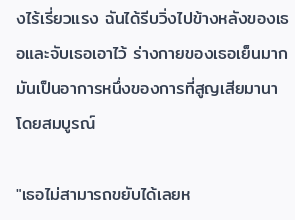งไร้เรี่ยวแรง ฉันได้รีบวิ่งไปข้างหลังของเธอและจับเธอเอาไว้ ร่างกายของเธอเย็นมาก มันเป็นอาการหนึ่งของการที่สูญเสียมานาโดยสมบูรณ์

"เธอไม่สามารถขยับได้เลยห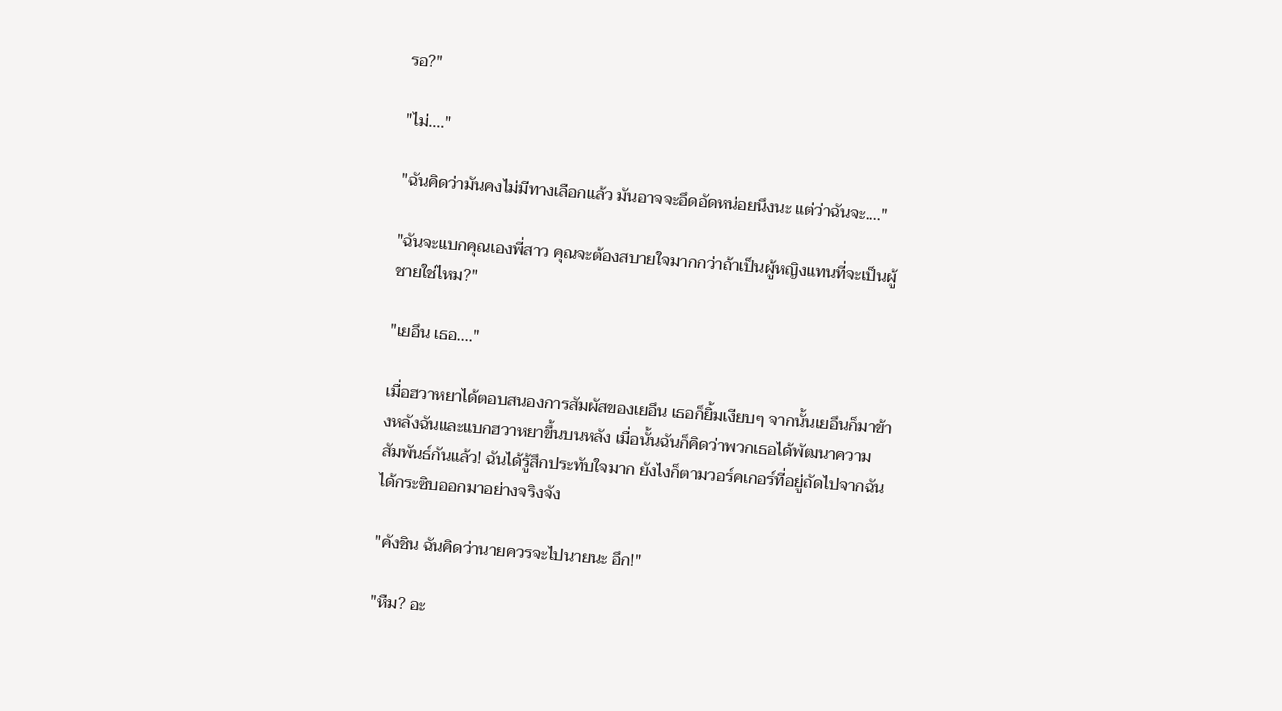รอ?"

"ไม่...."

"ฉันคิดว่ามันคงไม่มีทางเลือกแล้ว มันอาจจะอึดอัดหน่อยนึงนะ แต่ว่าฉันจะ...."

"ฉันจะแบกคุณเองพี่สาว คุณจะต้องสบายใจมากกว่าถ้าเป็นผู้หญิงแทนที่จะเป็นผู้ชายใช่ไหม?"

"เยอึน เธอ...."

เมื่อฮวาหยาได้ตอบสนองการสัมผัสของเยอึน เธอก็ยิ้มเงียบๆ จากนั้นเยอึนก็มาข้างหลังฉันและแบกฮวาหยาขึ้นบนหลัง เมื่อนั้นฉันก็คิดว่าพวกเธอได้พัฒนาความสัมพันธ์กันแล้ว! ฉันได้รู้สึกประทับใจมาก ยังไงก็ตามวอร์คเกอร์ที่อยู่ถัดไปจากฉันได้กระซิบออกมาอย่างจริงจัง

"คังชิน ฉันคิดว่านายควรจะไปนายนะ อึก!"

"หืม? อะ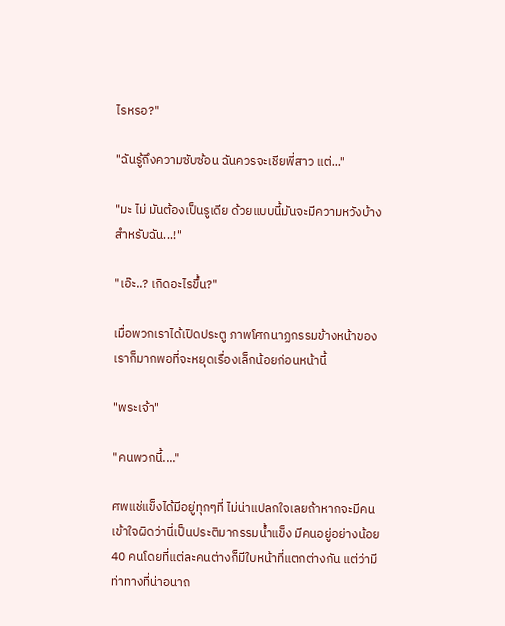ไรหรอ?"

"ฉันรู้ถึงความซับซ้อน ฉันควรจะเชียพี่สาว แต่..."

"มะ ไม่ มันต้องเป็นรูเดีย ด้วยแบบนี้มันจะมีความหวังบ้างสำหรับฉัน...!"

"เอ๊ะ..? เกิดอะไรขึ้น?"

เมื่อพวกเราได้เปิดประตู ภาพโศกนาฏกรรมข้างหน้าของเราก็มากพอที่จะหยุดเรื่องเล็กน้อยก่อนหน้านี้

"พระเจ้า"

"คนพวกนี้...."

ศพแช่แข็งได้มีอยู่ทุกๆที่ ไม่น่าแปลกใจเลยถ้าหากจะมีคนเข้าใจผิดว่านี่เป็นประติมากรรมน้ำแข็ง มีคนอยู่อย่างน้อย 40 คนโดยที่แต่ละคนต่างก็มีใบหน้าที่แตกต่างกัน แต่ว่ามีท่าทางที่น่าอนาถ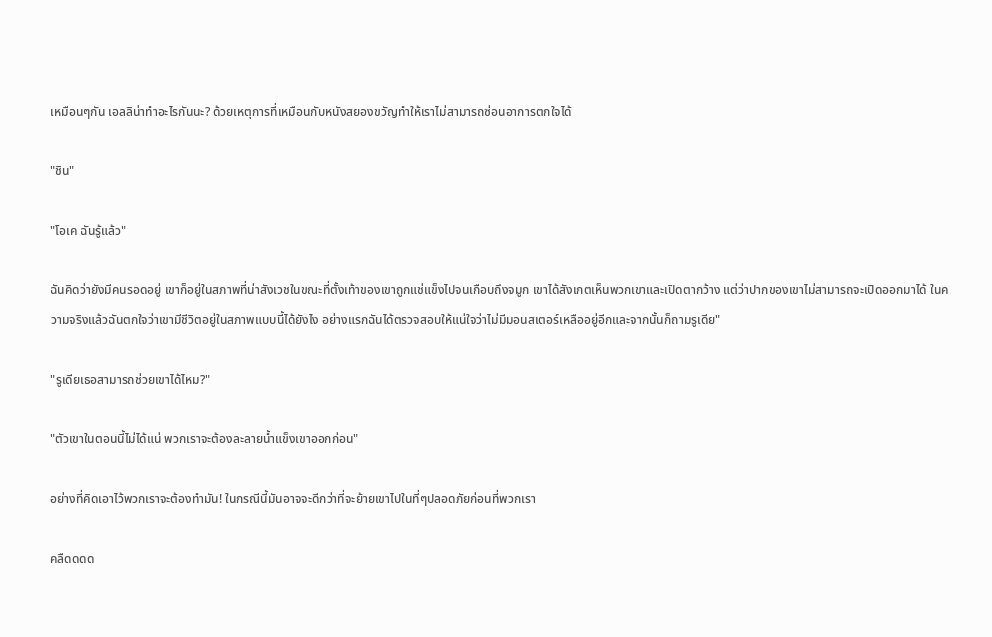เหมือนๆกัน เอลลิน่าทำอะไรกันนะ? ด้วยเหตุการที่เหมือนกับหนังสยองขวัญทำให้เราไม่สามารถซ่อนอาการตกใจได้

"ชิน"

"โอเค ฉันรู้แล้ว"

ฉันคิดว่ายังมีคนรอดอยู่ เขาก็อยู่ในสภาพที่น่าสังเวชในขณะที่ตั้งเท้าของเขาถูกแช่แข็งไปจนเกือบถึงจมูก เขาได้สังเกตเห็นพวกเขาและเปิดตากว้าง แต่ว่าปากของเขาไม่สามารถจะเปิดออกมาได้ ในความจริงแล้วฉันตกใจว่าเขามีชีวิตอยู่ในสภาพแบบนี้ได้ยังไง อย่างแรกฉันได้ตรวจสอบให้แน่ใจว่าไม่มีมอนสเตอร์เหลืออยู่อีกและจากนั้นก็ถามรูเดีย"

"รูเดียเธอสามารถช่วยเขาได้ไหม?"

"ตัวเขาในตอนนี้ไม่ได้แน่ พวกเราจะต้องละลายน้ำแข็งเขาออกก่อน"

อย่างที่คิดเอาไว้พวกเราจะต้องทำมัน! ในกรณีนี้มันอาจจะดีกว่าที่จะย้ายเขาไปในที่ๆปลอดภัยก่อนที่พวกเรา

คลืดดดด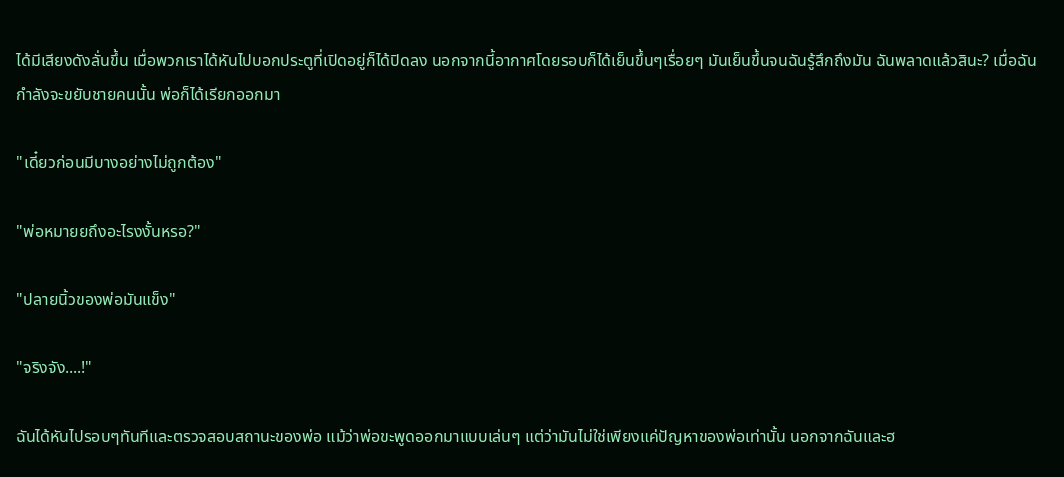ได้มีเสียงดังลั่นขึ้น เมื่อพวกเราได้หันไปบอกประตูที่เปิดอยู่ก็ได้ปิดลง นอกจากนี้อากาศโดยรอบก็ได้เย็นขึ้นๆเรื่อยๆ มันเย็นขึ้นจนฉันรู้สึกถึงมัน ฉันพลาดแล้วสินะ? เมื่อฉันกำลังจะขยับชายคนนั้น พ่อก็ได้เรียกออกมา

"เดี๋ยวก่อนมีบางอย่างไม่ถูกต้อง"

"พ่อหมายยถึงอะไรงงั้นหรอ?"

"ปลายนิ้วของพ่อมันแข็ง"

"จริงจัง....!"

ฉันได้หันไปรอบๆทันทีและตรวจสอบสถานะของพ่อ แม้ว่าพ่อขะพูดออกมาแบบเล่นๆ แต่ว่ามันไม่ใช่เพียงแค่ปัญหาของพ่อเท่านั้น นอกจากฉันและฮ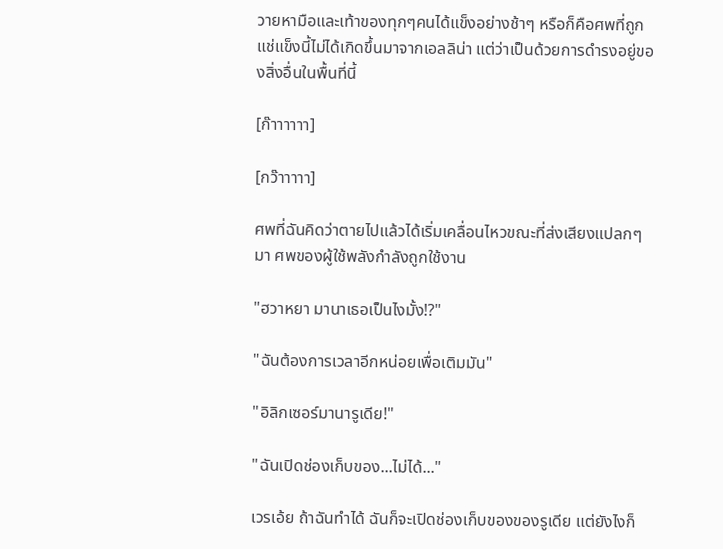วายหามือและเท้าของทุกๆคนได้แข็งอย่างช้าๆ หรือก็คือศพที่ถูกแช่แข็งนี้ไม่ได้เกิดขึ้นมาจากเอลลิน่า แต่ว่าเป็นด้วยการดำรงอยู่ของสิ่งอื่นในพื้นที่นี้

[ก๊าาาาาา]

[กว๊าาาาา]

ศพที่ฉันคิดว่าตายไปแล้วได้เริ่มเคลื่อนไหวขณะที่ส่งเสียงแปลกๆมา ศพของผู้ใช้พลังกำลังถูกใช้งาน

"ฮวาหยา มานาเธอเป็นไงมั้ง!?"

"ฉันต้องการเวลาอีกหน่อยเพื่อเติมมัน"

"อิลิกเซอร์มานารูเดีย!"

"ฉันเปิดช่องเก็บของ...ไม่ได้..."

เวรเอ้ย ถ้าฉันทำได้ ฉันก็จะเปิดช่องเก็บของของรูเดีย แต่ยังไงก็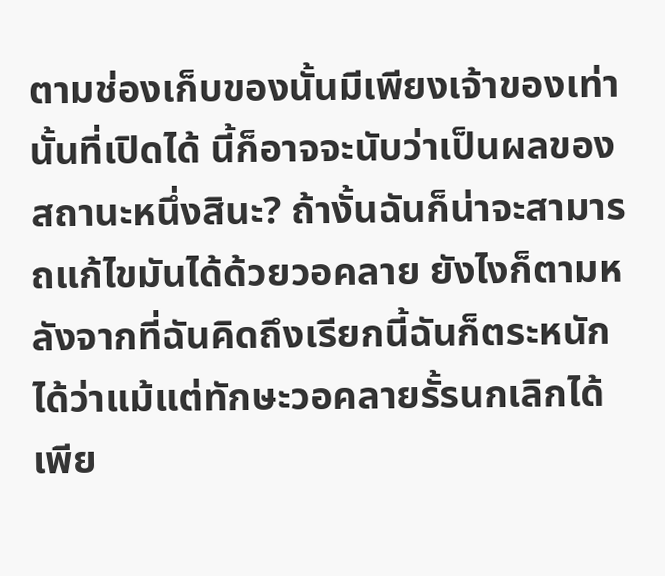ตามช่องเก็บของนั้นมีเพียงเจ้าของเท่านั้นที่เปิดได้ นี้ก็อาจจะนับว่าเป็นผลของสถานะหนึ่งสินะ? ถ้างั้นฉันก็น่าจะสามารถแก้ไขมันได้ด้วยวอคลาย ยังไงก็ตามหลังจากที่ฉันคิดถึงเรียกนี้ฉันก็ตระหนักได้ว่าแม้แต่ทักษะวอคลายรั้รนกเลิกได้เพีย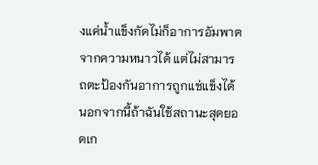งแค่น้ำแข็งกัดไม่ก็อาการอัมพาตจากความหนาวได้ แต่ไม่สามารถตะป้องกันอาการถูกแช่แข็งได้ นอกจากนี้ถ้าฉันใช้สถานะสุดยอดเก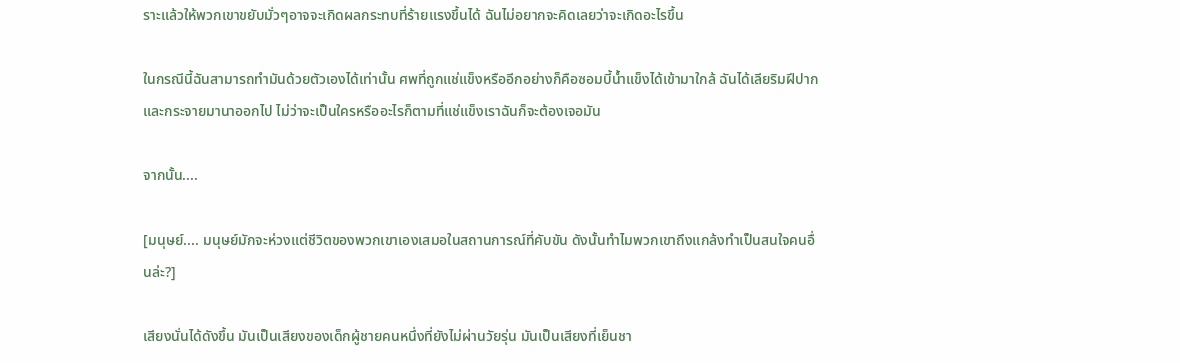ราะแล้วให้พวกเขาขยับมั่วๆอาจจะเกิดผลกระทบที่ร้ายแรงขึ้นได้ ฉันไม่อยากจะคิดเลยว่าจะเกิดอะไรขึ้น

ในกรณีนี้ฉันสามารถทำมันด้วยตัวเองได้เท่านั้น ศพที่ถูกแช่แข็งหรืออีกอย่างก็คือซอมบี้น้ำแข็งได้เข้ามาใกล้ ฉันได้เลียริมฝีปากและกระจายมานาออกไป ไม่ว่าจะเป็นใครหรืออะไรก็ตามที่แช่แข็งเราฉันก็จะต้องเจอมัน

จากนั้น....

[มนุษย์.... มนุษย์มักจะห่วงแต่ชีวิตของพวกเขาเองเสมอในสถานการณ์ที่คับขัน ดังนั้นทำไมพวกเขาถึงแกล้งทำเป็นสนใจคนอื่นล่ะ?]

เสียงนั่นได้ดังขึ้น มันเป็นเสียงของเด็กผู้ชายคนหนึ่งที่ยังไม่ผ่านวัยรุ่น มันเป็นเสียงที่เย็นชา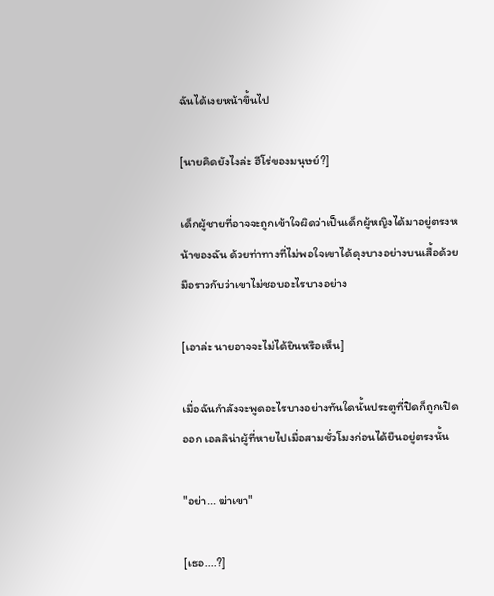ฉันได้เงยหน้าขึ้นไป

[นายคิดยังไงล่ะ ฮีโร่ของมนุษย์?]

เด็กผู้ชายที่อาจจะถูกเข้าใจผิดว่าเป็นเด็กผู้หญิงได้มาอยู่ตรงหน้าของฉัน ด้วยท่าทางที่ไม่พอใจเขาได้ดุงบางอย่างบนเสื้อด้วยมือราวกับว่าเขาไม่ชอบอะไรบางอย่าง

[เอาล่ะ นายอาจจะไม่ได้ยินหรือเห็น]

เมื่อฉันกำลังจะพูดอะไรบางอย่างทันใดนั้นประตูที่ปิดก็ถูกเปิดออก เอลลิน่าผู้ที่หายไปเมื่อสามชั่วโมงก่อนได้ยืนอยู่ตรงนั้น

"อย่า... ฆ่าเขา"

[เธอ....?]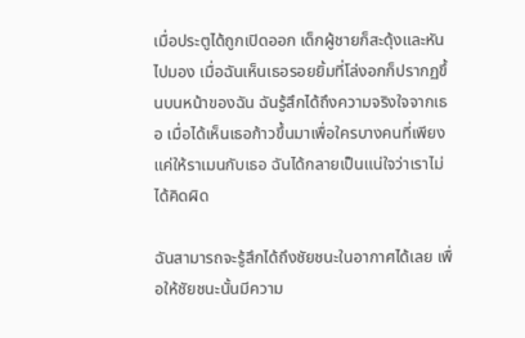เมื่อประตูได้ถูกเปิดออก เด็กผู้ชายก็สะดุ้งและหันไปมอง เมื่อฉันเห็นเธอรอยยิ้มที่โล่งอกก็ปรากฏขึ้นบนหน้าของฉัน ฉันรู้สึกได้ถึงความจริงใจจากเธอ เมื่อได้เห็นเธอก้าวขึ้นมาเพื่อใครบางคนที่เพียงแค่ให้ราเมนกับเธอ ฉันได้กลายเป็นแน่ใจว่าเราไม่ได้คิดผิด

ฉันสามารถจะรู้สึกได้ถึงชัยชนะในอากาศได้เลย เพื่อให้ชัยชนะนั้นมีความ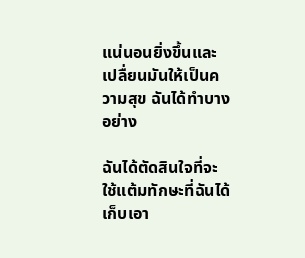แน่นอนยิ่งขึ้นและเปลื่ยนมันให้เป็นความสุข ฉันได้ทำบางอย่าง

ฉันได้ตัดสินใจที่จะใช้แต้มทักษะที่ฉันได้เก็บเอา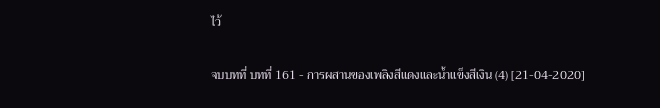ไว้

จบบทที่ บทที่ 161 - การผสานของเพลิงสีแดงและน้ำแข็งสีเงิน (4) [21-04-2020]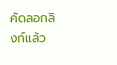คัดลอกลิงก์แล้ว